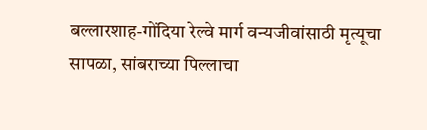बल्लारशाह-गोंदिया रेल्वे मार्ग वन्यजीवांसाठी मृत्यूचा सापळा, सांबराच्या पिल्लाचा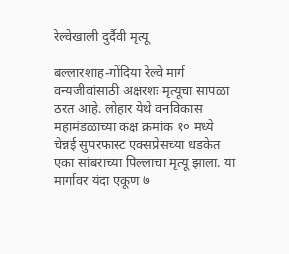रेल्वेखाली दुर्दैवी मृत्यू

बल्लारशाह-गोंदिया रेल्वे मार्ग वन्यजीवांसाठी अक्षरशः मृत्यूचा सापळा ठरत आहे. लोहार येथे वनविकास महामंडळाच्या कक्ष क्रमांक १० मध्ये चेन्नई सुपरफास्ट एक्सप्रेसच्या धडकेत एका सांबराच्या पिल्लाचा मृत्यू झाला. या मार्गावर यंदा एकूण ७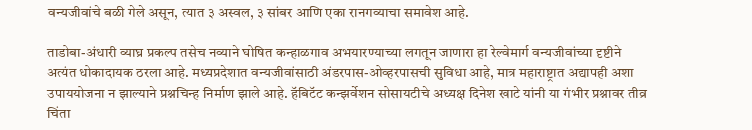वन्यजीवांचे बळी गेले असून, त्यात ३ अस्वल, ३ सांबर आणि एका रानगव्याचा समावेश आहे.

ताडोबा-अंधारी व्याघ्र प्रकल्प तसेच नव्याने घोषित कन्हाळगाव अभयारण्याच्या लगतून जाणारा हा रेल्वेमार्ग वन्यजीवांच्या दृष्टीने अत्यंत धोकादायक ठरला आहे. मध्यप्रदेशात वन्यजीवांसाठी अंडरपास-ओव्हरपासची सुविधा आहे, मात्र महाराष्ट्रात अद्यापही अशा उपाययोजना न झाल्याने प्रश्नचिन्ह निर्माण झाले आहे. हॅबिटॅट कन्झर्वेशन सोसायटीचे अध्यक्ष दिनेश खाटे यांनी या गंभीर प्रश्नावर तीव्र चिंता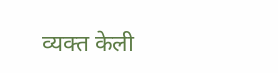व्यक्त केली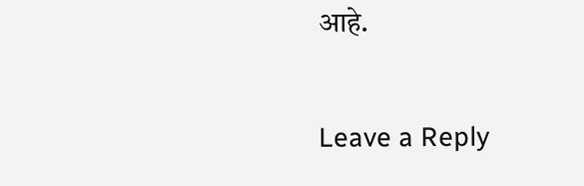आहे.

Leave a Reply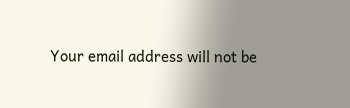Your email address will not be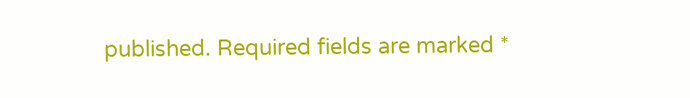published. Required fields are marked *